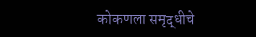कोकणला समृद्धीचे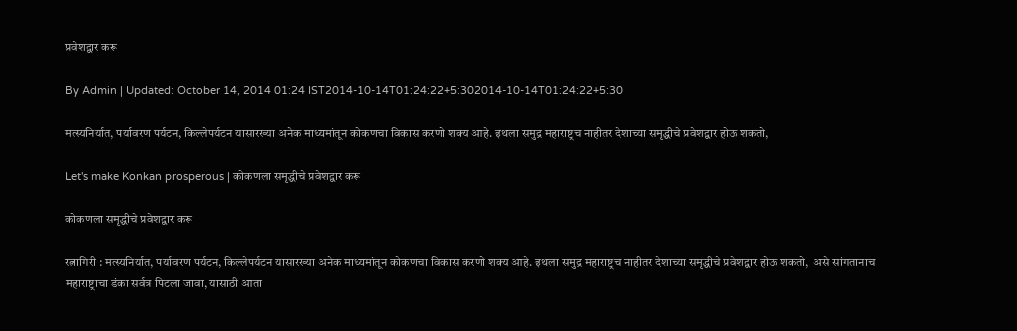प्रवेशद्वार करू

By Admin | Updated: October 14, 2014 01:24 IST2014-10-14T01:24:22+5:302014-10-14T01:24:22+5:30

मत्स्यनिर्यात, पर्यावरण पर्यटन, किल्लेपर्यटन यासारख्या अनेक माध्यमांतून कोकणचा विकास करणो शक्य आहे. इथला समुद्र महाराष्ट्रच नाहीतर देशाच्या समृद्धीचे प्रवेशद्वार होऊ शकतो,

Let's make Konkan prosperous | कोकणला समृद्धीचे प्रवेशद्वार करू

कोकणला समृद्धीचे प्रवेशद्वार करू

रत्नागिरी : मत्स्यनिर्यात, पर्यावरण पर्यटन, किल्लेपर्यटन यासारख्या अनेक माध्यमांतून कोकणचा विकास करणो शक्य आहे. इथला समुद्र महाराष्ट्रच नाहीतर देशाच्या समृद्धीचे प्रवेशद्वार होऊ शकतो,  असे सांगतानाच महाराष्ट्राचा डंका सर्वत्र पिटला जावा, यासाठी आता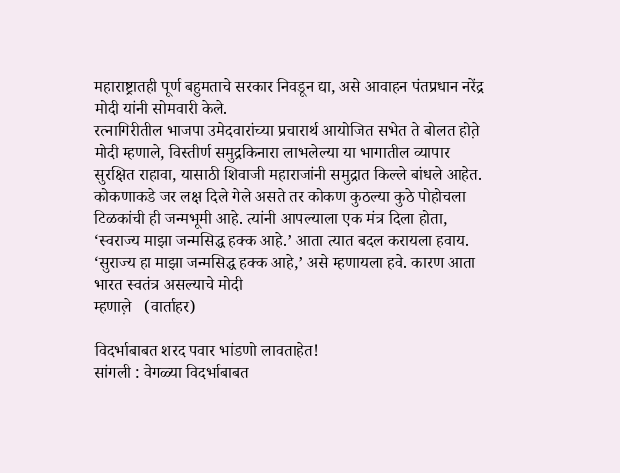महाराष्ट्रातही पूर्ण बहुमताचे सरकार निवडून द्या, असे आवाहन पंतप्रधान नरेंद्र मोदी यांनी सोमवारी केले.
रत्नागिरीतील भाजपा उमेदवारांच्या प्रचारार्थ आयोजित सभेत ते बोलत होत़े
मोदी म्हणाले, विस्तीर्ण समुद्रकिनारा लाभलेल्या या भागातील व्यापार सुरक्षित राहावा, यासाठी शिवाजी महाराजांनी समुद्रात किल्ले बांधले आहेत. कोकणाकडे जर लक्ष दिले गेले असते तर कोकण कुठल्या कुठे पोहोचला टिळकांची ही जन्मभूमी आहे. त्यांनी आपल्याला एक मंत्र दिला होता, ‘स्वराज्य माझा जन्मसिद्ध हक्क आहे.’ आता त्यात बदल करायला हवाय. ‘सुराज्य हा माझा जन्मसिद्ध हक्क आहे,’ असे म्हणायला हवे. कारण आता भारत स्वतंत्र असल्याचे मोदी
म्हणाल़े   (वार्ताहर)

विदर्भाबाबत शरद पवार भांडणो लावताहेत!
सांगली : वेगळ्या विदर्भाबाबत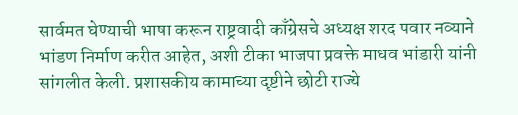सार्वमत घेण्याची भाषा करून राष्ट्रवादी काँग्रेसचे अध्यक्ष शरद पवार नव्याने भांडण निर्माण करीत आहेत, अशी टीका भाजपा प्रवक्ते माधव भांडारी यांनी सांगलीत केली. प्रशासकीय कामाच्या दृष्टीने छोटी राज्ये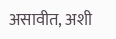असावीत, अशी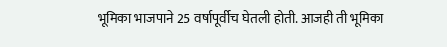भूमिका भाजपाने 25 वर्षापूर्वीच घेतली होती. आजही ती भूमिका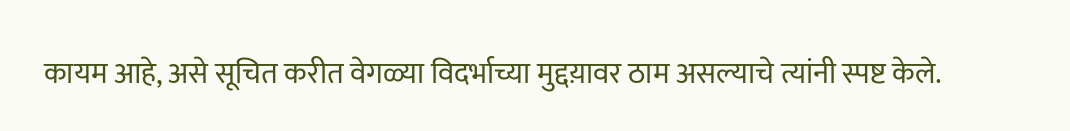कायम आहे, असे सूचित करीत वेगळ्या विदर्भाच्या मुद्दय़ावर ठाम असल्याचे त्यांनी स्पष्ट केले.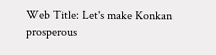Web Title: Let's make Konkan prosperous